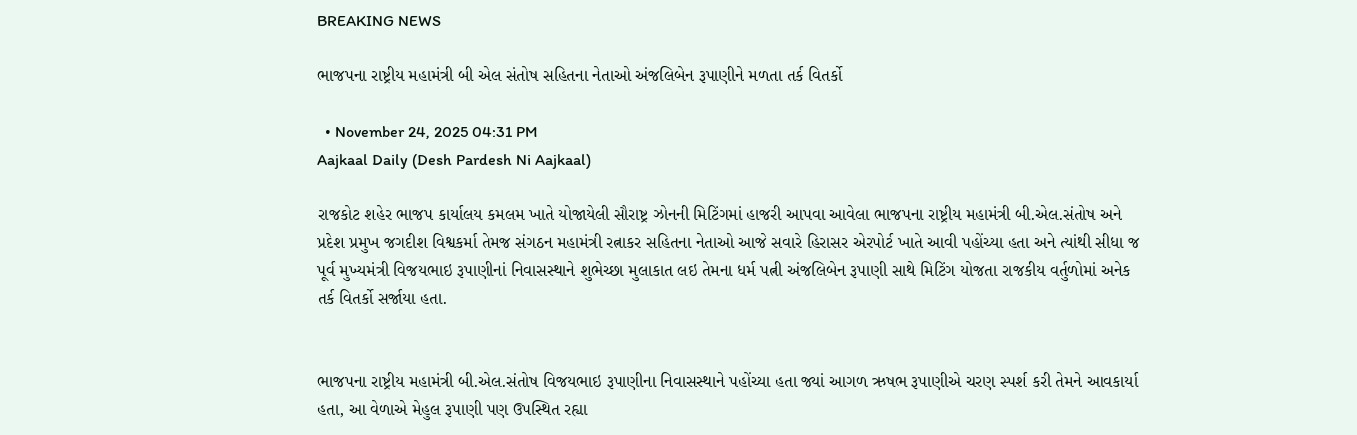BREAKING NEWS

ભાજપના રાષ્ટ્રીય મહામંત્રી બી એલ સંતોષ સહિતના નેતાઓ અંજલિબેન રૂપાણીને મળતા તર્ક વિતર્કો

  • November 24, 2025 04:31 PM
Aajkaal Daily (Desh Pardesh Ni Aajkaal)

રાજકોટ શહેર ભાજપ કાર્યાલય કમલમ ખાતે યોજાયેલી સૌરાષ્ટ્ર ઝોનની મિટિંગમાં હાજરી આપવા આવેલા ભાજપના રાષ્ટ્રીય મહામંત્રી બી.એલ.સંતોષ અને પ્રદેશ પ્રમુખ જગદીશ વિશ્વકર્મા તેમજ સંગઠન મહામંત્રી રત્નાકર સહિતના નેતાઓ આજે સવારે હિરાસર એરપોર્ટ ખાતે આવી પહોંચ્યા હતા અને ત્યાંથી સીધા જ પૂર્વ મુખ્યમંત્રી વિજયભાઇ રૂપાણીનાં નિવાસસ્થાને શુભેચ્છા મુલાકાત લઇ તેમના ધર્મ પત્ની અંજલિબેન રૂપાણી સાથે મિટિંગ યોજતા રાજકીય વર્તુળોમાં અનેક તર્ક વિતર્કો સર્જાયા હતા.


ભાજપના રાષ્ટ્રીય મહામંત્રી બી.એલ.સંતોષ વિજયભાઇ રૂપાણીના નિવાસસ્થાને પહોંચ્યા હતા જ્યાં આગળ ઋષભ રૂપાણીએ ચરણ સ્પર્શ કરી તેમને આવકાર્યા હતા, આ વેળાએ મેહુલ રૂપાણી પણ ઉપસ્થિત રહ્યા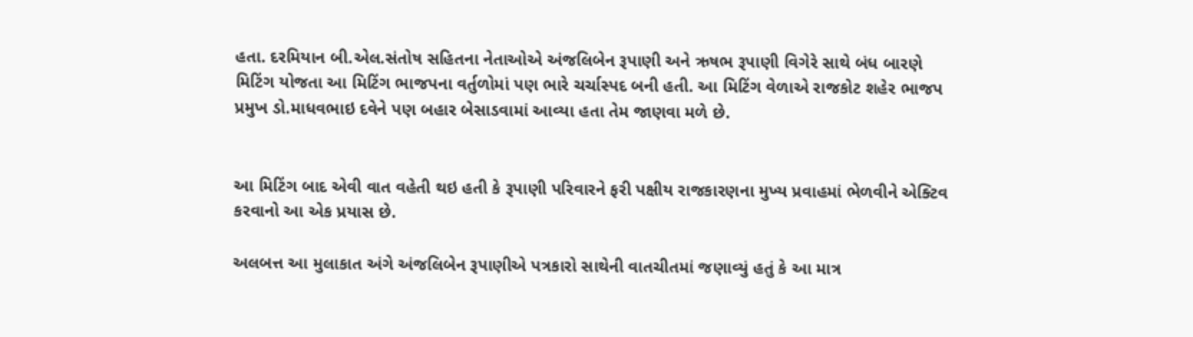હતા. દરમિયાન બી.એલ.સંતોષ સહિતના નેતાઓએ અંજલિબેન રૂપાણી અને ઋષભ રૂપાણી વિગેરે સાથે બંધ બારણે મિટિંગ યોજતા આ મિટિંગ ભાજપના વર્તુળોમાં પણ ભારે ચર્ચાસ્પદ બની હતી. આ મિટિંગ વેળાએ રાજકોટ શહેર ભાજપ પ્રમુખ ડો.માધવભાઇ દવેને પણ બહાર બેસાડવામાં આવ્યા હતા તેમ જાણવા મળે છે.


આ મિટિંગ બાદ એવી વાત વહેતી થઇ હતી કે રૂપાણી પરિવારને ફરી પક્ષીય રાજકારણના મુખ્ય પ્રવાહમાં ભેળવીને એક્ટિવ કરવાનો આ એક પ્રયાસ છે.

અલબત્ત આ મુલાકાત અંગે અંજલિબેન રૂપાણીએ પત્રકારો સાથેની વાતચીતમાં જણાવ્યું હતું કે આ માત્ર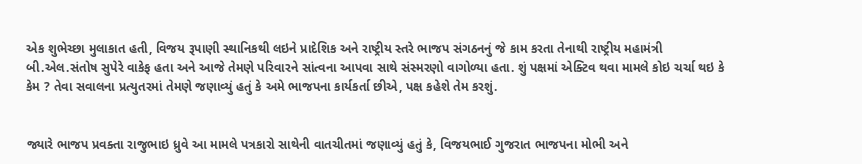એક શુભેચ્છા મુલાકાત હતી, વિજય રૂપાણી સ્થાનિકથી લઇને પ્રાદેશિક અને રાષ્ટ્રીય સ્તરે ભાજપ સંગઠનનું જે કામ કરતા તેનાથી રાષ્ટ્રીય મહામંત્રી બી.એલ.સંતોષ સુપેરે વાકેફ હતા અને આજે તેમણે પરિવારને સાંત્વના આપવા સાથે સંસ્મરણો વાગોળ્યા હતા. શું પક્ષમાં એક્ટિવ થવા મામલે કોઇ ચર્ચા થઇ કે કેમ ? તેવા સવાલના પ્રત્યુતરમાં તેમણે જણાવ્યું હતું કે અમે ભાજપના કાર્યકર્તા છીએ, પક્ષ કહેશે તેમ કરશું.


જ્યારે ભાજપ પ્રવક્તા રાજુભાઇ ધ્રુવે આ મામલે પત્રકારો સાથેની વાતચીતમાં જણાવ્યું હતું કે, વિજયભાઈ ગુજરાત ભાજપના મોભી અને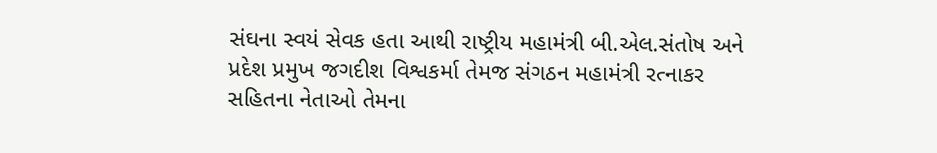સંઘના સ્વયં સેવક હતા આથી રાષ્ટ્રીય મહામંત્રી બી.એલ.સંતોષ અને પ્રદેશ પ્રમુખ જગદીશ વિશ્વકર્મા તેમજ સંગઠન મહામંત્રી રત્નાકર સહિતના નેતાઓ તેમના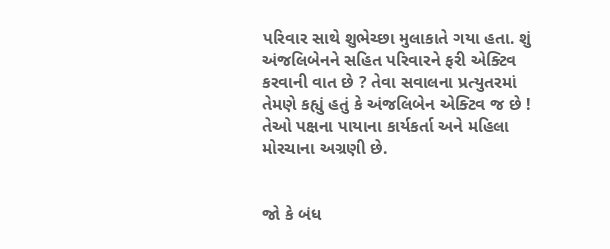પરિવાર સાથે શુભેચ્છા મુલાકાતે ગયા હતા. શું અંજલિબેનને સહિત પરિવારને ફરી એક્ટિવ કરવાની વાત છે ? તેવા સવાલના પ્રત્યુતરમાં તેમણે કહ્યું હતું કે અંજલિબેન એક્ટિવ જ છે ! તેઓ પક્ષના પાયાના કાર્યકર્તા અને મહિલા મોરચાના અગ્રણી છે.


જો કે બંધ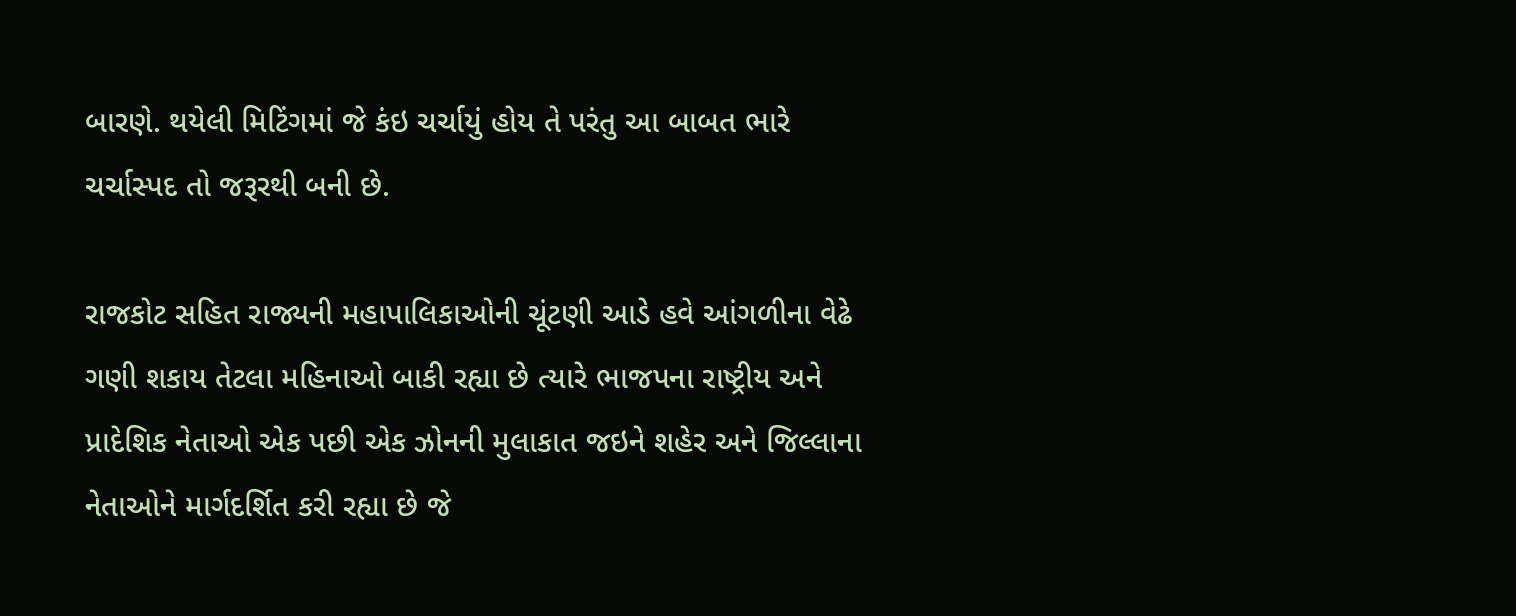બારણે. થયેલી મિટિંગમાં જે કંઇ ચર્ચાયું હોય તે પરંતુ આ બાબત ભારે ચર્ચાસ્પદ તો જરૂરથી બની છે.

રાજકોટ સહિત રાજ્યની મહાપાલિકાઓની ચૂંટણી આડે હવે આંગળીના વેઢે ગણી શકાય તેટલા મહિનાઓ બાકી રહ્યા છે ત્યારે ભાજપના રાષ્ટ્રીય અને પ્રાદેશિક નેતાઓ એક પછી એક ઝોનની મુલાકાત જઇને શહેર અને જિલ્લાના નેતાઓને માર્ગદર્શિત કરી રહ્યા છે જે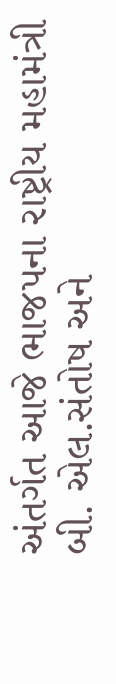અંતર્ગત આજે ભાજપના રાષ્ટ્રીય મહામંત્રી બી. એલ.સંતોષ અને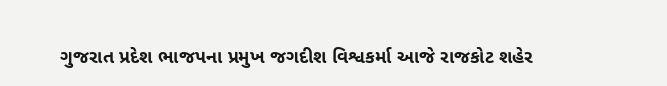ગુજરાત પ્રદેશ ભાજપના પ્રમુખ જગદીશ વિશ્વકર્મા આજે રાજકોટ શહેર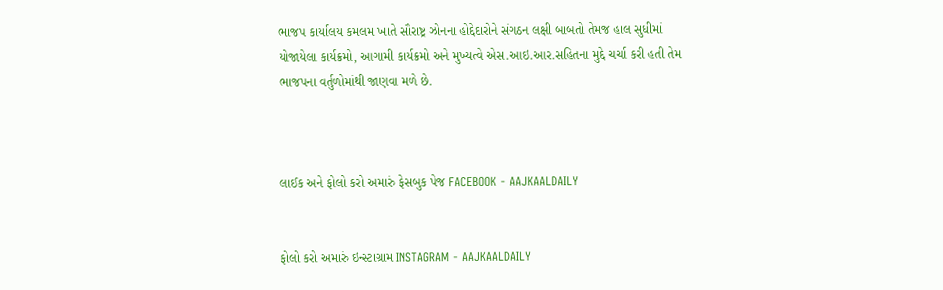ભાજપ કાર્યાલય કમલમ ખાતે સૌરાષ્ટ્ર ઝોનના હોદ્દેદારોને સંગઠન લક્ષી બાબતો તેમજ હાલ સુધીમાં યોજાયેલા કાર્યક્રમો, આગામી કાર્યક્રમો અને મુખ્યત્વે એસ.આઇ.આર.સહિતના મુદ્દે ચર્ચા કરી હતી તેમ ભાજપના વર્તુળોમાંથી જાણવા મળે છે.



લાઈક અને ફોલો કરો અમારું ફેસબુક પેજ FACEBOOK - AAJKAALDAILY


ફોલો કરો અમારું ઇન્સ્ટાગ્રામ INSTAGRAM - AAJKAALDAILY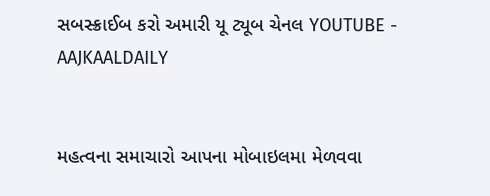સબસ્ક્રાઈબ કરો અમારી યૂ ટ્યૂબ ચેનલ YOUTUBE - AAJKAALDAILY


મહત્વના સમાચારો આપના મોબાઇલમા મેળવવા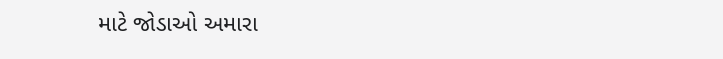માટે જોડાઓ અમારા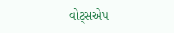વોટ્સએપ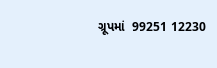ગ્રૂપમાં  99251 12230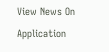View News On Application